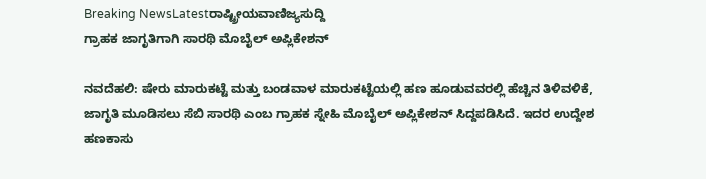Breaking NewsLatestರಾಷ್ಟ್ರೀಯವಾಣಿಜ್ಯಸುದ್ದಿ
ಗ್ರಾಹಕ ಜಾಗೃತಿಗಾಗಿ ಸಾರಥಿ ಮೊಬೈಲ್ ಅಪ್ಲಿಕೇಶನ್

ನವದೆಹಲಿ: ಷೇರು ಮಾರುಕಟ್ಟೆ ಮತ್ತು ಬಂಡವಾಳ ಮಾರುಕಟ್ಟೆಯಲ್ಲಿ ಹಣ ಹೂಡುವವರಲ್ಲಿ ಹೆಚ್ಚಿನ ತಿಳಿವಳಿಕೆ, ಜಾಗೃತಿ ಮೂಡಿಸಲು ಸೆಬಿ ಸಾರಥಿ ಎಂಬ ಗ್ರಾಹಕ ಸ್ನೇಹಿ ಮೊಬೈಲ್ ಅಪ್ಲಿಕೇಶನ್ ಸಿದ್ದಪಡಿಸಿದೆ. ಇದರ ಉದ್ದೇಶ ಹಣಕಾಸು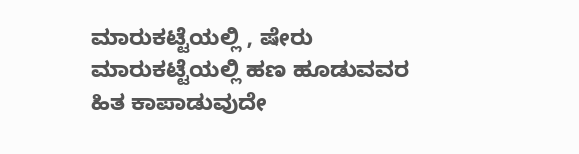ಮಾರುಕಟ್ಟೆಯಲ್ಲಿ , ಷೇರು ಮಾರುಕಟ್ಟೆಯಲ್ಲಿ ಹಣ ಹೂಡುವವರ ಹಿತ ಕಾಪಾಡುವುದೇ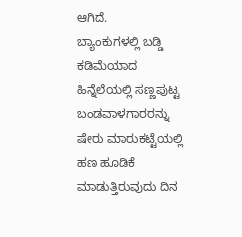ಆಗಿದೆ.
ಬ್ಯಾಂಕುಗಳಲ್ಲಿ ಬಡ್ಡಿ ಕಡಿಮೆಯಾದ ಹಿನ್ನೆಲೆಯಲ್ಲಿ ಸಣ್ಣಪುಟ್ಟ ಬಂಡವಾಳಗಾರರನ್ನು ಷೇರು ಮಾರುಕಟ್ಟೆಯಲ್ಲಿ ಹಣ ಹೂಡಿಕೆ ಮಾಡುತ್ತಿರುವುದು ದಿನ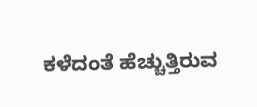ಕಳೆದಂತೆ ಹೆಚ್ಚುತ್ತಿರುವ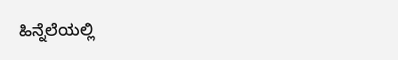ಹಿನ್ನೆಲೆಯಲ್ಲಿ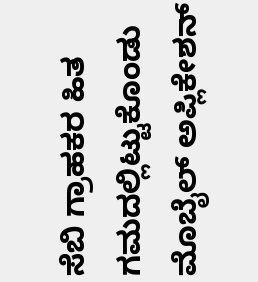ಸೆಬಿ ಗ್ರಾಹಕರ ಹಿತ ಗಮದಲ್ಲಿಟ್ಟುಕೊಂಡು ಮೊಬೈಲ್ ಅಪ್ಲಿಕೇಶನ್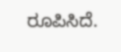ರೂಪಿಸಿದೆ.